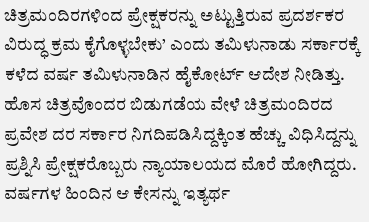ಚಿತ್ರಮಂದಿರಗಳಿಂದ ಪ್ರೇಕ್ಷಕರನ್ನು ಅಟ್ಟುತ್ತಿರುವ ಪ್ರದರ್ಶಕರ ವಿರುದ್ಧ ಕ್ರಮ ಕೈಗೊಳ್ಳಬೇಕು’ ಎಂದು ತಮಿಳುನಾಡು ಸರ್ಕಾರಕ್ಕೆ ಕಳೆದ ವರ್ಷ ತಮಿಳುನಾಡಿನ ಹೈಕೋರ್ಟ್ ಆದೇಶ ನೀಡಿತ್ತು. ಹೊಸ ಚಿತ್ರವೊಂದರ ಬಿಡುಗಡೆಯ ವೇಳೆ ಚಿತ್ರಮಂದಿರದ ಪ್ರವೇಶ ದರ ಸರ್ಕಾರ ನಿಗದಿಪಡಿಸಿದ್ದಕ್ಕಿಂತ ಹೆಚ್ಚು ವಿಧಿಸಿದ್ದನ್ನು ಪ್ರಶ್ನಿಸಿ ಪ್ರೇಕ್ಷಕರೊಬ್ಬರು ನ್ಯಾಯಾಲಯದ ಮೊರೆ ಹೋಗಿದ್ದರು. ವರ್ಷಗಳ ಹಿಂದಿನ ಆ ಕೇಸನ್ನು ಇತ್ಯರ್ಥ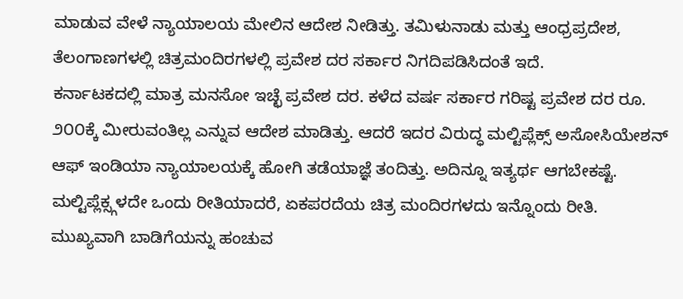ಮಾಡುವ ವೇಳೆ ನ್ಯಾಯಾಲಯ ಮೇಲಿನ ಆದೇಶ ನೀಡಿತ್ತು. ತಮಿಳುನಾಡು ಮತ್ತು ಆಂಧ್ರಪ್ರದೇಶ, ತೆಲಂಗಾಣಗಳಲ್ಲಿ ಚಿತ್ರಮಂದಿರಗಳಲ್ಲಿ ಪ್ರವೇಶ ದರ ಸರ್ಕಾರ ನಿಗದಿಪಡಿಸಿದಂತೆ ಇದೆ.
ಕರ್ನಾಟಕದಲ್ಲಿ ಮಾತ್ರ ಮನಸೋ ಇಚ್ಛೆ ಪ್ರವೇಶ ದರ. ಕಳೆದ ವರ್ಷ ಸರ್ಕಾರ ಗರಿಷ್ಟ ಪ್ರವೇಶ ದರ ರೂ. ೨೦೦ಕ್ಕೆ ಮೀರುವಂತಿಲ್ಲ ಎನ್ನುವ ಆದೇಶ ಮಾಡಿತ್ತು. ಆದರೆ ಇದರ ವಿರುದ್ಧ ಮಲ್ಟಿಪ್ಲೆಕ್ಸ್ ಅಸೋಸಿಯೇಶನ್ ಆಫ್ ಇಂಡಿಯಾ ನ್ಯಾಯಾಲಯಕ್ಕೆ ಹೋಗಿ ತಡೆಯಾಜ್ಞೆ ತಂದಿತ್ತು. ಅದಿನ್ನೂ ಇತ್ಯರ್ಥ ಆಗಬೇಕಷ್ಟೆ. ಮಲ್ಟಿಪ್ಲೆಕ್ಸ್ಗಳದೇ ಒಂದು ರೀತಿಯಾದರೆ, ಏಕಪರದೆಯ ಚಿತ್ರ ಮಂದಿರಗಳದು ಇನ್ನೊಂದು ರೀತಿ. ಮುಖ್ಯವಾಗಿ ಬಾಡಿಗೆಯನ್ನು ಹಂಚುವ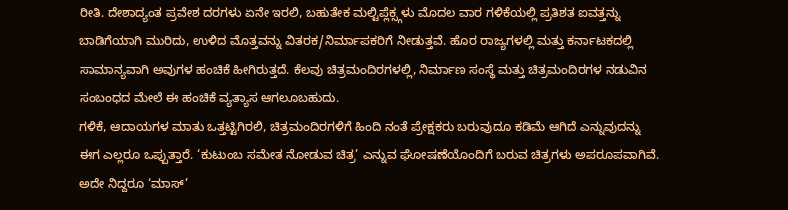ರೀತಿ. ದೇಶಾದ್ಯಂತ ಪ್ರವೇಶ ದರಗಳು ಏನೇ ಇರಲಿ, ಬಹುತೇಕ ಮಲ್ಟಿಪ್ಲೆಕ್ಸ್ಗಳು ಮೊದಲ ವಾರ ಗಳಿಕೆಯಲ್ಲಿ ಪ್ರತಿಶತ ಐವತ್ತನ್ನು ಬಾಡಿಗೆಯಾಗಿ ಮುರಿದು, ಉಳಿದ ಮೊತ್ತವನ್ನು ವಿತರಕ/ನಿರ್ಮಾಪಕರಿಗೆ ನೀಡುತ್ತವೆ. ಹೊರ ರಾಜ್ಯಗಳಲ್ಲಿ ಮತ್ತು ಕರ್ನಾಟಕದಲ್ಲಿ ಸಾಮಾನ್ಯವಾಗಿ ಅವುಗಳ ಹಂಚಿಕೆ ಹೀಗಿರುತ್ತದೆ. ಕೆಲವು ಚಿತ್ರಮಂದಿರಗಳಲ್ಲಿ, ನಿರ್ಮಾಣ ಸಂಸ್ಥೆ ಮತ್ತು ಚಿತ್ರಮಂದಿರಗಳ ನಡುವಿನ ಸಂಬಂಧದ ಮೇಲೆ ಈ ಹಂಚಿಕೆ ವ್ಯತ್ಯಾಸ ಆಗಲೂಬಹುದು.
ಗಳಿಕೆ, ಆದಾಯಗಳ ಮಾತು ಒತ್ತಟ್ಟಿಗಿರಲಿ, ಚಿತ್ರಮಂದಿರಗಳಿಗೆ ಹಿಂದಿ ನಂತೆ ಪ್ರೇಕ್ಷಕರು ಬರುವುದೂ ಕಡಿಮೆ ಆಗಿದೆ ಎನ್ನುವುದನ್ನು ಈಗ ಎಲ್ಲರೂ ಒಪ್ಪುತ್ತಾರೆ. ‘ಕುಟುಂಬ ಸಮೇತ ನೋಡುವ ಚಿತ್ರ’ ಎನ್ನುವ ಘೋಷಣೆಯೊಂದಿಗೆ ಬರುವ ಚಿತ್ರಗಳು ಅಪರೂಪವಾಗಿವೆ. ಅದೇ ನಿದ್ದರೂ ‘ಮಾಸ್’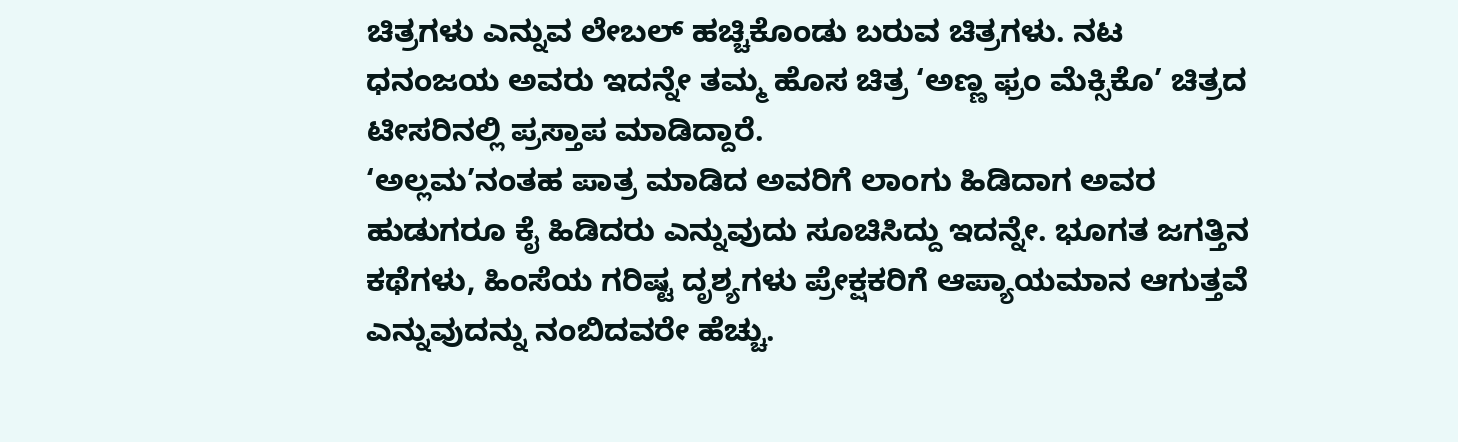ಚಿತ್ರಗಳು ಎನ್ನುವ ಲೇಬಲ್ ಹಚ್ಚಿಕೊಂಡು ಬರುವ ಚಿತ್ರಗಳು. ನಟ ಧನಂಜಯ ಅವರು ಇದನ್ನೇ ತಮ್ಮ ಹೊಸ ಚಿತ್ರ ‘ಅಣ್ಣ ಫ್ರಂ ಮೆಕ್ಸಿಕೊ’ ಚಿತ್ರದ ಟೀಸರಿನಲ್ಲಿ ಪ್ರಸ್ತಾಪ ಮಾಡಿದ್ದಾರೆ.
‘ಅಲ್ಲಮ’ನಂತಹ ಪಾತ್ರ ಮಾಡಿದ ಅವರಿಗೆ ಲಾಂಗು ಹಿಡಿದಾಗ ಅವರ ಹುಡುಗರೂ ಕೈ ಹಿಡಿದರು ಎನ್ನುವುದು ಸೂಚಿಸಿದ್ದು ಇದನ್ನೇ. ಭೂಗತ ಜಗತ್ತಿನ ಕಥೆಗಳು, ಹಿಂಸೆಯ ಗರಿಷ್ಟ ದೃಶ್ಯಗಳು ಪ್ರೇಕ್ಷಕರಿಗೆ ಆಪ್ಯಾಯಮಾನ ಆಗುತ್ತವೆ ಎನ್ನುವುದನ್ನು ನಂಬಿದವರೇ ಹೆಚ್ಚು.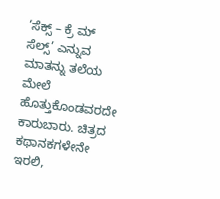‘ಸೆಕ್ಸ್ – ಕ್ರೆ ಮ್ ಸೆಲ್ಸ್’ ಎನ್ನುವ ಮಾತನ್ನು ತಲೆಯ ಮೇಲೆ ಹೊತ್ತುಕೊಂಡವರದೇ ಕಾರುಬಾರು. ಚಿತ್ರದ ಕಥಾನಕಗಳೇನೇ ಇರಲಿ,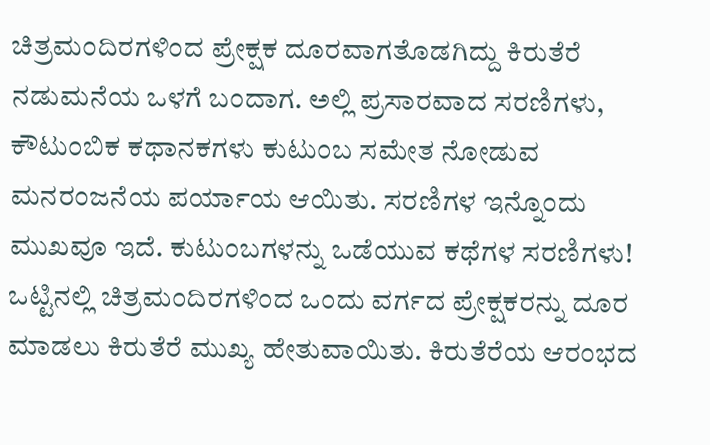ಚಿತ್ರಮಂದಿರಗಳಿಂದ ಪ್ರೇಕ್ಷಕ ದೂರವಾಗತೊಡಗಿದ್ದು ಕಿರುತೆರೆ ನಡುಮನೆಯ ಒಳಗೆ ಬಂದಾಗ. ಅಲ್ಲಿ ಪ್ರಸಾರವಾದ ಸರಣಿಗಳು, ಕೌಟುಂಬಿಕ ಕಥಾನಕಗಳು ಕುಟುಂಬ ಸಮೇತ ನೋಡುವ ಮನರಂಜನೆಯ ಪರ್ಯಾಯ ಆಯಿತು. ಸರಣಿಗಳ ಇನ್ನೊಂದು ಮುಖವೂ ಇದೆ. ಕುಟುಂಬಗಳನ್ನು ಒಡೆಯುವ ಕಥೆಗಳ ಸರಣಿಗಳು! ಒಟ್ಟಿನಲ್ಲಿ ಚಿತ್ರಮಂದಿರಗಳಿಂದ ಒಂದು ವರ್ಗದ ಪ್ರೇಕ್ಷಕರನ್ನು ದೂರ ಮಾಡಲು ಕಿರುತೆರೆ ಮುಖ್ಯ ಹೇತುವಾಯಿತು. ಕಿರುತೆರೆಯ ಆರಂಭದ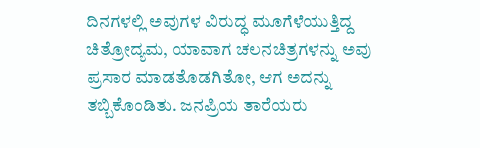ದಿನಗಳಲ್ಲಿ ಅವುಗಳ ವಿರುದ್ಧ ಮೂಗೆಳೆಯುತ್ತಿದ್ದ ಚಿತ್ರೋದ್ಯಮ, ಯಾವಾಗ ಚಲನಚಿತ್ರಗಳನ್ನು ಅವು ಪ್ರಸಾರ ಮಾಡತೊಡಗಿತೋ, ಆಗ ಅದನ್ನು ತಬ್ಬಿಕೊಂಡಿತು. ಜನಪ್ರಿಯ ತಾರೆಯರು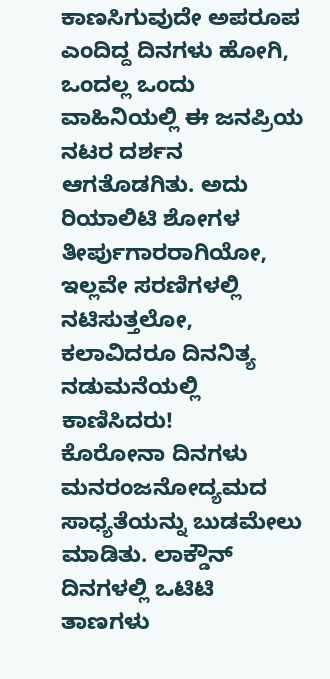ಕಾಣಸಿಗುವುದೇ ಅಪರೂಪ ಎಂದಿದ್ದ ದಿನಗಳು ಹೋಗಿ, ಒಂದಲ್ಲ ಒಂದು ವಾಹಿನಿಯಲ್ಲಿ ಈ ಜನಪ್ರಿಯ ನಟರ ದರ್ಶನ ಆಗತೊಡಗಿತು. ಅದು ರಿಯಾಲಿಟಿ ಶೋಗಳ ತೀರ್ಪುಗಾರರಾಗಿಯೋ, ಇಲ್ಲವೇ ಸರಣಿಗಳಲ್ಲಿ ನಟಿಸುತ್ತಲೋ, ಕಲಾವಿದರೂ ದಿನನಿತ್ಯ ನಡುಮನೆಯಲ್ಲಿ ಕಾಣಿಸಿದರು!
ಕೊರೋನಾ ದಿನಗಳು ಮನರಂಜನೋದ್ಯಮದ ಸಾಧ್ಯತೆಯನ್ನು ಬುಡಮೇಲು ಮಾಡಿತು. ಲಾಕ್ಡೌನ್ ದಿನಗಳಲ್ಲಿ ಒಟಿಟಿ ತಾಣಗಳು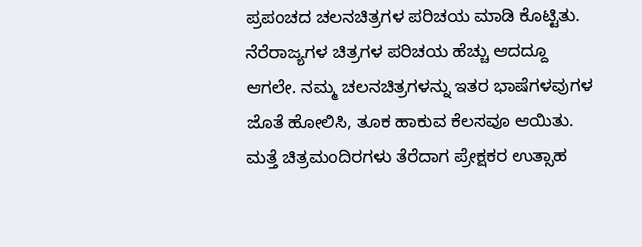ಪ್ರಪಂಚದ ಚಲನಚಿತ್ರಗಳ ಪರಿಚಯ ಮಾಡಿ ಕೊಟ್ಟಿತು. ನೆರೆರಾಜ್ಯಗಳ ಚಿತ್ರಗಳ ಪರಿಚಯ ಹೆಚ್ಚು ಆದದ್ದೂ ಆಗಲೇ. ನಮ್ಮ ಚಲನಚಿತ್ರಗಳನ್ನು ಇತರ ಭಾಷೆಗಳವುಗಳ ಜೊತೆ ಹೋಲಿಸಿ, ತೂಕ ಹಾಕುವ ಕೆಲಸವೂ ಆಯಿತು. ಮತ್ತೆ ಚಿತ್ರಮಂದಿರಗಳು ತೆರೆದಾಗ ಪ್ರೇಕ್ಷಕರ ಉತ್ಸಾಹ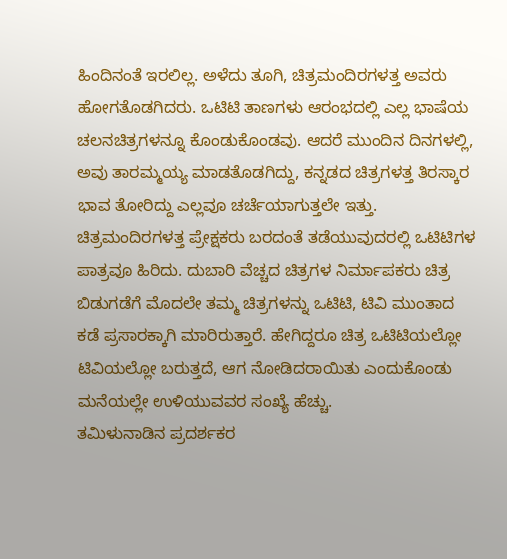ಹಿಂದಿನಂತೆ ಇರಲಿಲ್ಲ. ಅಳೆದು ತೂಗಿ, ಚಿತ್ರಮಂದಿರಗಳತ್ತ ಅವರು ಹೋಗತೊಡಗಿದರು. ಒಟಿಟಿ ತಾಣಗಳು ಆರಂಭದಲ್ಲಿ ಎಲ್ಲ ಭಾಷೆಯ ಚಲನಚಿತ್ರಗಳನ್ನೂ ಕೊಂಡುಕೊಂಡವು. ಆದರೆ ಮುಂದಿನ ದಿನಗಳಲ್ಲಿ, ಅವು ತಾರಮ್ಮಯ್ಯ ಮಾಡತೊಡಗಿದ್ದು, ಕನ್ನಡದ ಚಿತ್ರಗಳತ್ತ ತಿರಸ್ಕಾರ ಭಾವ ತೋರಿದ್ದು ಎಲ್ಲವೂ ಚರ್ಚೆಯಾಗುತ್ತಲೇ ಇತ್ತು.
ಚಿತ್ರಮಂದಿರಗಳತ್ತ ಪ್ರೇಕ್ಷಕರು ಬರದಂತೆ ತಡೆಯುವುದರಲ್ಲಿ ಒಟಿಟಿಗಳ ಪಾತ್ರವೂ ಹಿರಿದು. ದುಬಾರಿ ವೆಚ್ಚದ ಚಿತ್ರಗಳ ನಿರ್ಮಾಪಕರು ಚಿತ್ರ ಬಿಡುಗಡೆಗೆ ಮೊದಲೇ ತಮ್ಮ ಚಿತ್ರಗಳನ್ನು ಒಟಿಟಿ, ಟಿವಿ ಮುಂತಾದ ಕಡೆ ಪ್ರಸಾರಕ್ಕಾಗಿ ಮಾರಿರುತ್ತಾರೆ. ಹೇಗಿದ್ದರೂ ಚಿತ್ರ ಒಟಿಟಿಯಲ್ಲೋ ಟಿವಿಯಲ್ಲೋ ಬರುತ್ತದೆ, ಆಗ ನೋಡಿದರಾಯಿತು ಎಂದುಕೊಂಡು ಮನೆಯಲ್ಲೇ ಉಳಿಯುವವರ ಸಂಖ್ಯೆ ಹೆಚ್ಚು.
ತಮಿಳುನಾಡಿನ ಪ್ರದರ್ಶಕರ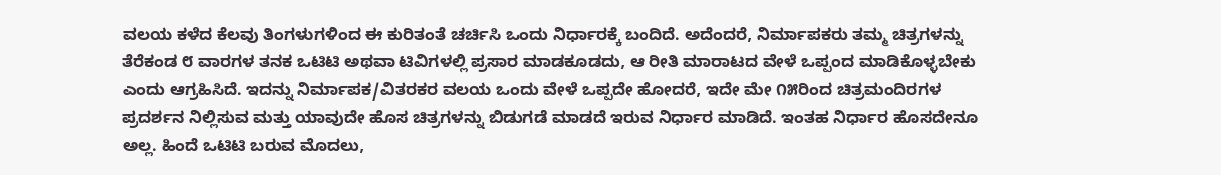ವಲಯ ಕಳೆದ ಕೆಲವು ತಿಂಗಳುಗಳಿಂದ ಈ ಕುರಿತಂತೆ ಚರ್ಚಿಸಿ ಒಂದು ನಿರ್ಧಾರಕ್ಕೆ ಬಂದಿದೆ. ಅದೆಂದರೆ, ನಿರ್ಮಾಪಕರು ತಮ್ಮ ಚಿತ್ರಗಳನ್ನು ತೆರೆಕಂಡ ೮ ವಾರಗಳ ತನಕ ಒಟಿಟಿ ಅಥವಾ ಟಿವಿಗಳಲ್ಲಿ ಪ್ರಸಾರ ಮಾಡಕೂಡದು, ಆ ರೀತಿ ಮಾರಾಟದ ವೇಳೆ ಒಪ್ಪಂದ ಮಾಡಿಕೊಳ್ಳಬೇಕು ಎಂದು ಆಗ್ರಹಿಸಿದೆ. ಇದನ್ನು ನಿರ್ಮಾಪಕ/ವಿತರಕರ ವಲಯ ಒಂದು ವೇಳೆ ಒಪ್ಪದೇ ಹೋದರೆ, ಇದೇ ಮೇ ೧೫ರಿಂದ ಚಿತ್ರಮಂದಿರಗಳ ಪ್ರದರ್ಶನ ನಿಲ್ಲಿಸುವ ಮತ್ತು ಯಾವುದೇ ಹೊಸ ಚಿತ್ರಗಳನ್ನು ಬಿಡುಗಡೆ ಮಾಡದೆ ಇರುವ ನಿರ್ಧಾರ ಮಾಡಿದೆ. ಇಂತಹ ನಿರ್ಧಾರ ಹೊಸದೇನೂ ಅಲ್ಲ. ಹಿಂದೆ ಒಟಿಟಿ ಬರುವ ಮೊದಲು,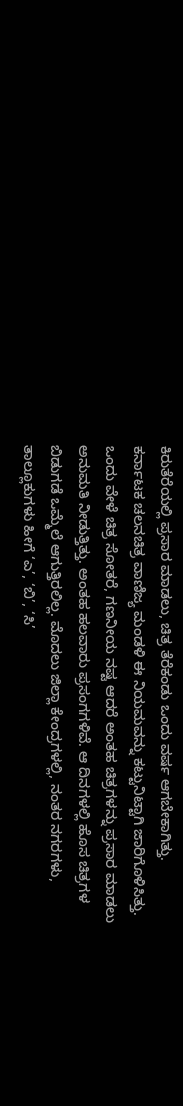ಕಿರುತೆರೆಯಲ್ಲಿ ಪ್ರಸಾರ ಮಾಡಲು, ಚಿತ್ರ ತೆರೆಕಂಡು ಒಂದು ವರ್ಷ ಆಗಬೇಕಾಗಿತ್ತು.
ಕರ್ನಾಟಕ ಚಲನಚಿತ್ರ ವಾಣಿಜ್ಯ ಮಂಡಳಿ ಈ ನಿಯಮವನ್ನು ಕಟ್ಟುನಿಟ್ಟಾಗಿ ಜಾರಿಗೊಳಿಸಿತ್ತು. ಒಂದು ವೇಳೆ ಚಿತ್ರ ಸೋತರೆ, ಗಣನೀಯ ನಷ್ಟ ಆದರೆ ಅಂತಹ ಚಿತ್ರಗಳನ್ನು ಪ್ರಸಾರ ಮಾಡಲು ಅನುಮತಿ ನೀಡುತ್ತಿತ್ತು. ಅಂತಹ ಹಲವಾರು ಪ್ರಸಂಗಗಳಿವೆ. ಆ ದಿನಗಳಲ್ಲಿ ಹೊಸ ಚಿತ್ರಗಳ ಬಿಡುಗಡೆ ಒಮ್ಮೆಲೆ ಆಗುತ್ತಿರಲಿಲ್ಲ. ಮೊದಲು ಜಿಲ್ಲಾ ಕೇಂದ್ರಗಳಲ್ಲಿ, ನಂತರ ನಗರಗಳು, ತಾಲ್ಲೂಕುಗಳು ಹೀಗೆ ‘ಎ’, ‘ಬಿ’, ‘ಸಿ’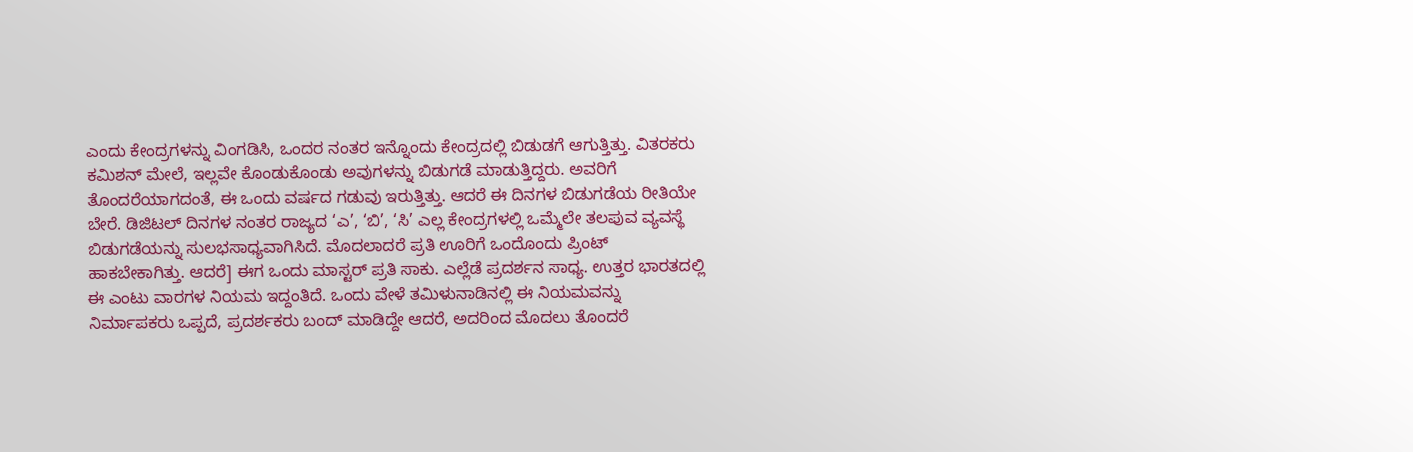ಎಂದು ಕೇಂದ್ರಗಳನ್ನು ವಿಂಗಡಿಸಿ, ಒಂದರ ನಂತರ ಇನ್ನೊಂದು ಕೇಂದ್ರದಲ್ಲಿ ಬಿಡುಡಗೆ ಆಗುತ್ತಿತ್ತು. ವಿತರಕರು ಕಮಿಶನ್ ಮೇಲೆ, ಇಲ್ಲವೇ ಕೊಂಡುಕೊಂಡು ಅವುಗಳನ್ನು ಬಿಡುಗಡೆ ಮಾಡುತ್ತಿದ್ದರು. ಅವರಿಗೆ ತೊಂದರೆಯಾಗದಂತೆ, ಈ ಒಂದು ವರ್ಷದ ಗಡುವು ಇರುತ್ತಿತ್ತು. ಆದರೆ ಈ ದಿನಗಳ ಬಿಡುಗಡೆಯ ರೀತಿಯೇ ಬೇರೆ. ಡಿಜಿಟಲ್ ದಿನಗಳ ನಂತರ ರಾಜ್ಯದ ‘ಎ’, ‘ಬಿ’, ‘ಸಿ’ ಎಲ್ಲ ಕೇಂದ್ರಗಳಲ್ಲಿ ಒಮ್ಮೆಲೇ ತಲಪುವ ವ್ಯವಸ್ಥೆ ಬಿಡುಗಡೆಯನ್ನು ಸುಲಭಸಾಧ್ಯವಾಗಿಸಿದೆ. ಮೊದಲಾದರೆ ಪ್ರತಿ ಊರಿಗೆ ಒಂದೊಂದು ಪ್ರಿಂಟ್ ಹಾಕಬೇಕಾಗಿತ್ತು. ಆದರೆ] ಈಗ ಒಂದು ಮಾಸ್ಟರ್ ಪ್ರತಿ ಸಾಕು. ಎಲ್ಲೆಡೆ ಪ್ರದರ್ಶನ ಸಾಧ್ಯ. ಉತ್ತರ ಭಾರತದಲ್ಲಿ ಈ ಎಂಟು ವಾರಗಳ ನಿಯಮ ಇದ್ದಂತಿದೆ. ಒಂದು ವೇಳೆ ತಮಿಳುನಾಡಿನಲ್ಲಿ ಈ ನಿಯಮವನ್ನು ನಿರ್ಮಾಪಕರು ಒಪ್ಪದೆ, ಪ್ರದರ್ಶಕರು ಬಂದ್ ಮಾಡಿದ್ದೇ ಆದರೆ, ಅದರಿಂದ ಮೊದಲು ತೊಂದರೆ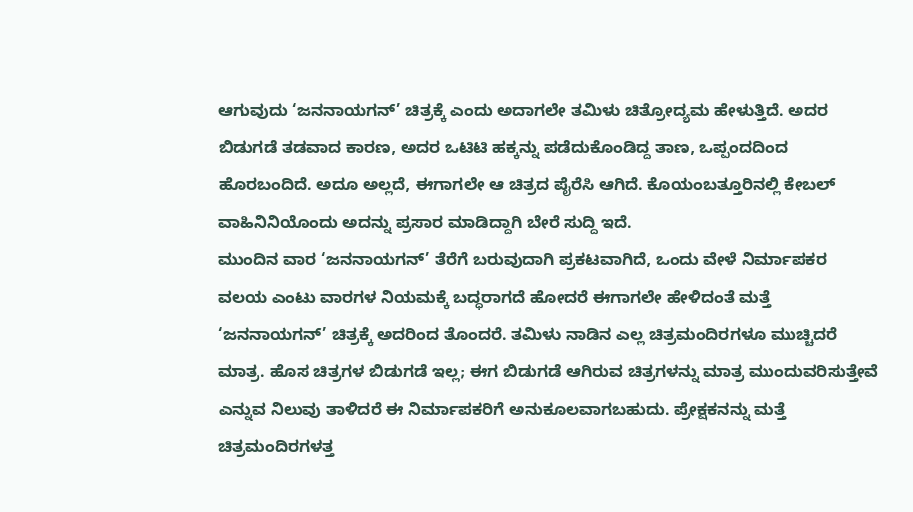ಆಗುವುದು ‘ಜನನಾಯಗನ್’ ಚಿತ್ರಕ್ಕೆ ಎಂದು ಅದಾಗಲೇ ತಮಿಳು ಚಿತ್ರೋದ್ಯಮ ಹೇಳುತ್ತಿದೆ. ಅದರ ಬಿಡುಗಡೆ ತಡವಾದ ಕಾರಣ, ಅದರ ಒಟಿಟಿ ಹಕ್ಕನ್ನು ಪಡೆದುಕೊಂಡಿದ್ದ ತಾಣ, ಒಪ್ಪಂದದಿಂದ ಹೊರಬಂದಿದೆ. ಅದೂ ಅಲ್ಲದೆ, ಈಗಾಗಲೇ ಆ ಚಿತ್ರದ ಪೈರೆಸಿ ಆಗಿದೆ. ಕೊಯಂಬತ್ತೂರಿನಲ್ಲಿ ಕೇಬಲ್ ವಾಹಿನಿನಿಯೊಂದು ಅದನ್ನು ಪ್ರಸಾರ ಮಾಡಿದ್ದಾಗಿ ಬೇರೆ ಸುದ್ದಿ ಇದೆ.
ಮುಂದಿನ ವಾರ ‘ಜನನಾಯಗನ್’ ತೆರೆಗೆ ಬರುವುದಾಗಿ ಪ್ರಕಟವಾಗಿದೆ, ಒಂದು ವೇಳೆ ನಿರ್ಮಾಪಕರ ವಲಯ ಎಂಟು ವಾರಗಳ ನಿಯಮಕ್ಕೆ ಬದ್ಧರಾಗದೆ ಹೋದರೆ ಈಗಾಗಲೇ ಹೇಳಿದಂತೆ ಮತ್ತೆ ‘ಜನನಾಯಗನ್’ ಚಿತ್ರಕ್ಕೆ ಅದರಿಂದ ತೊಂದರೆ. ತಮಿಳು ನಾಡಿನ ಎಲ್ಲ ಚಿತ್ರಮಂದಿರಗಳೂ ಮುಚ್ಚಿದರೆ ಮಾತ್ರ. ಹೊಸ ಚಿತ್ರಗಳ ಬಿಡುಗಡೆ ಇಲ್ಲ; ಈಗ ಬಿಡುಗಡೆ ಆಗಿರುವ ಚಿತ್ರಗಳನ್ನು ಮಾತ್ರ ಮುಂದುವರಿಸುತ್ತೇವೆ ಎನ್ನುವ ನಿಲುವು ತಾಳಿದರೆ ಈ ನಿರ್ಮಾಪಕರಿಗೆ ಅನುಕೂಲವಾಗಬಹುದು. ಪ್ರೇಕ್ಷಕನನ್ನು ಮತ್ತೆ ಚಿತ್ರಮಂದಿರಗಳತ್ತ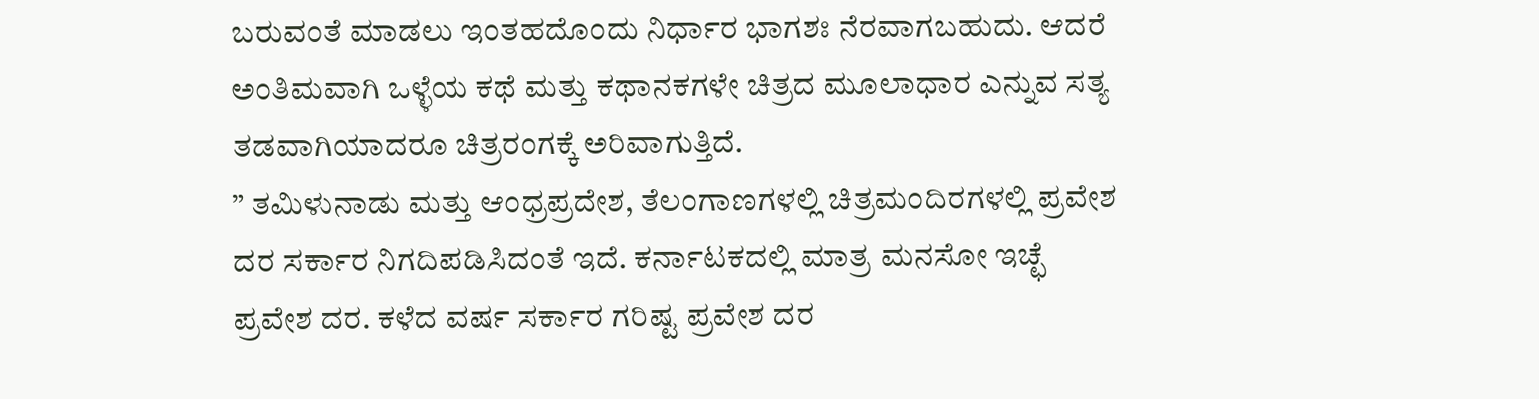ಬರುವಂತೆ ಮಾಡಲು ಇಂತಹದೊಂದು ನಿರ್ಧಾರ ಭಾಗಶಃ ನೆರವಾಗಬಹುದು. ಆದರೆ ಅಂತಿಮವಾಗಿ ಒಳ್ಳೆಯ ಕಥೆ ಮತ್ತು ಕಥಾನಕಗಳೇ ಚಿತ್ರದ ಮೂಲಾಧಾರ ಎನ್ನುವ ಸತ್ಯ ತಡವಾಗಿಯಾದರೂ ಚಿತ್ರರಂಗಕ್ಕೆ ಅರಿವಾಗುತ್ತಿದೆ.
” ತಮಿಳುನಾಡು ಮತ್ತು ಆಂಧ್ರಪ್ರದೇಶ, ತೆಲಂಗಾಣಗಳಲ್ಲಿ ಚಿತ್ರಮಂದಿರಗಳಲ್ಲಿ ಪ್ರವೇಶ ದರ ಸರ್ಕಾರ ನಿಗದಿಪಡಿಸಿದಂತೆ ಇದೆ. ಕರ್ನಾಟಕದಲ್ಲಿ ಮಾತ್ರ ಮನಸೋ ಇಚ್ಛೆ ಪ್ರವೇಶ ದರ. ಕಳೆದ ವರ್ಷ ಸರ್ಕಾರ ಗರಿಷ್ಟ ಪ್ರವೇಶ ದರ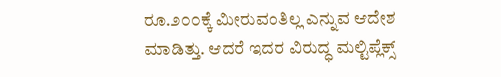ರೂ.೨೦೦ಕ್ಕೆ ಮೀರುವಂತಿಲ್ಲ ಎನ್ನುವ ಆದೇಶ ಮಾಡಿತ್ತು. ಆದರೆ ಇದರ ವಿರುದ್ಧ ಮಲ್ಟಿಪ್ಲೆಕ್ಸ್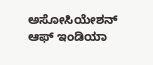ಅಸೋಸಿಯೇಶನ್ ಆಫ್ ಇಂಡಿಯಾ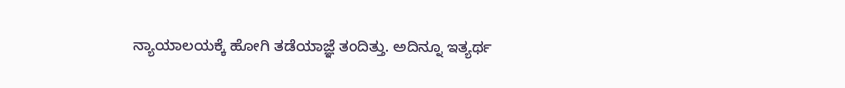ನ್ಯಾಯಾಲಯಕ್ಕೆ ಹೋಗಿ ತಡೆಯಾಜ್ಞೆ ತಂದಿತ್ತು. ಅದಿನ್ನೂ ಇತ್ಯರ್ಥ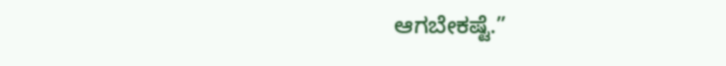ಆಗಬೇಕಷ್ಟೆ.”